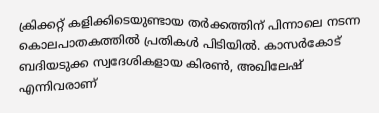ക്രിക്കറ്റ് കളിക്കിടെയുണ്ടായ തർക്കത്തിന് പിന്നാലെ നടന്ന കൊലപാതകത്തിൽ പ്രതികൾ പിടിയിൽ. കാസർകോട് ബദിയടുക്ക സ്വദേശികളായ കിരൺ, അഖിലേഷ് എന്നിവരാണ്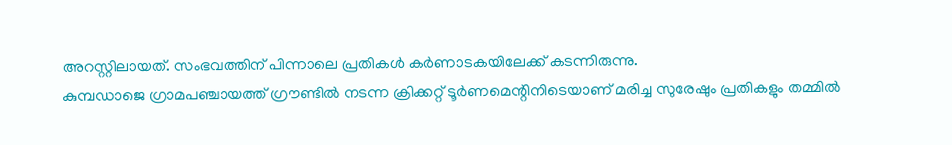അറസ്റ്റിലായത്. സംഭവത്തിന് പിന്നാലെ പ്രതികൾ കർണാടകയിലേക്ക് കടന്നിരുന്നു.
കുമ്പഡാജെ ഗ്രാമപഞ്ചായത്ത് ഗ്രൗണ്ടിൽ നടന്ന ക്രിക്കറ്റ് ടൂർണമെന്റിനിടെയാണ് മരിച്ച സുരേഷും പ്രതികളും തമ്മിൽ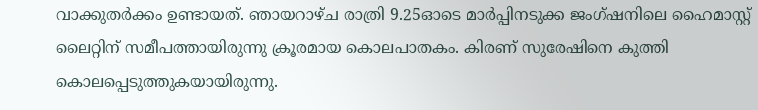വാക്കുതർക്കം ഉണ്ടായത്. ഞായറാഴ്ച രാത്രി 9.25ഓടെ മാർപ്പിനടുക്ക ജംഗ്ഷനിലെ ഹൈമാസ്റ്റ് ലൈറ്റിന് സമീപത്തായിരുന്നു ക്രൂരമായ കൊലപാതകം. കിരണ് സുരേഷിനെ കുത്തി കൊലപ്പെടുത്തുകയായിരുന്നു.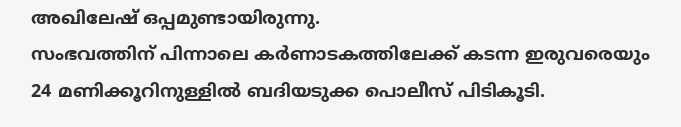അഖിലേഷ് ഒപ്പമുണ്ടായിരുന്നു.
സംഭവത്തിന് പിന്നാലെ കർണാടകത്തിലേക്ക് കടന്ന ഇരുവരെയും 24 മണിക്കൂറിനുള്ളിൽ ബദിയടുക്ക പൊലീസ് പിടികൂടി.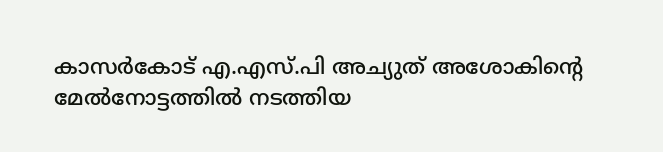കാസർകോട് എ.എസ്.പി അച്യുത് അശോകിന്റെ മേൽനോട്ടത്തിൽ നടത്തിയ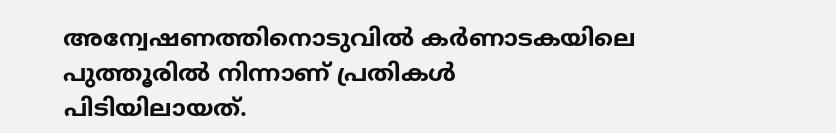അന്വേഷണത്തിനൊടുവിൽ കർണാടകയിലെ പുത്തൂരിൽ നിന്നാണ് പ്രതികൾ പിടിയിലായത്.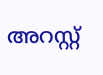അറസ്റ്റ്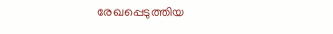രേഖപ്പെടുത്തിയ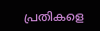പ്രതികളെ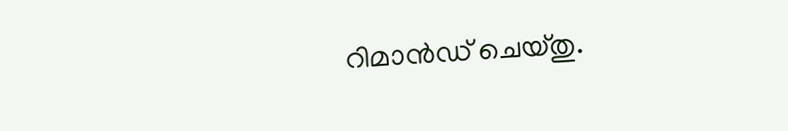റിമാൻഡ് ചെയ്തു.